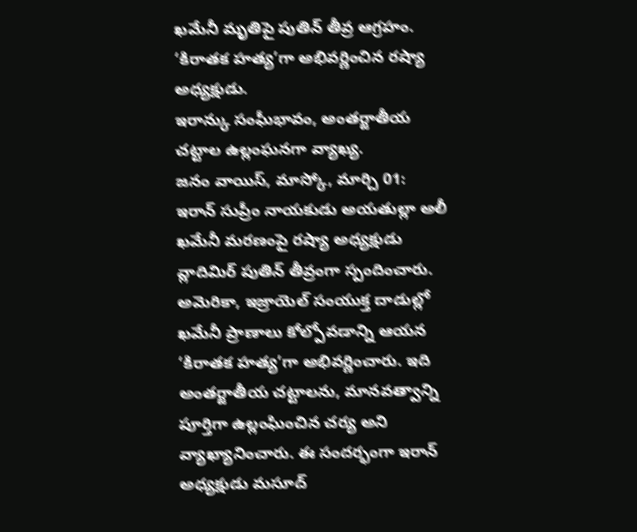ఖమేనీ మృతిపై పుతిన్ తీవ్ర ఆగ్రహం.
‘కిరాతక హత్య’గా అభివర్ణించిన రష్యా అధ్యక్షుడు.
ఇరాన్కు సంఘీభావం, అంతర్జాతీయ చట్టాల ఉల్లంఘనగా వ్యాఖ్య.
జనం వాయిస్, మాస్కో, మార్చి 01:
ఇరాన్ సుప్రీం నాయకుడు అయతుల్లా అలీ ఖమేనీ మరణంపై రష్యా అధ్యక్షుడు వ్లాదిమిర్ పుతిన్ తీవ్రంగా స్పందించారు. అమెరికా, ఇజ్రాయెల్ సంయుక్త దాడుల్లో ఖమేనీ ప్రాణాలు కోల్పోవడాన్ని ఆయన ‘కిరాతక హత్య’గా అభివర్ణించారు. ఇది అంతర్జాతీయ చట్టాలను, మానవత్వాన్ని పూర్తిగా ఉల్లంఘించిన చర్య అని వ్యాఖ్యానించారు. ఈ సందర్భంగా ఇరాన్ అధ్యక్షుడు మసూద్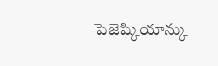పెజెష్కియాన్కు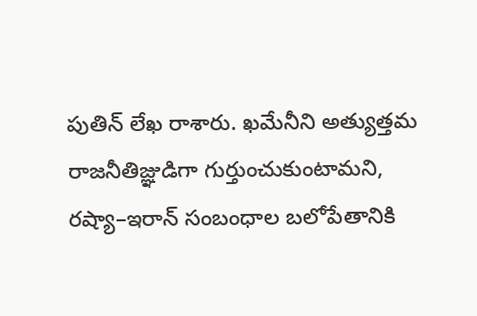పుతిన్ లేఖ రాశారు. ఖమేనీని అత్యుత్తమ రాజనీతిజ్ఞుడిగా గుర్తుంచుకుంటామని, రష్యా–ఇరాన్ సంబంధాల బలోపేతానికి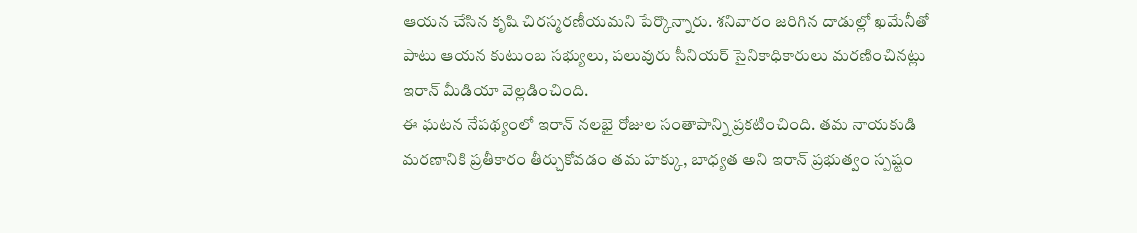ఆయన చేసిన కృషి చిరస్మరణీయమని పేర్కొన్నారు. శనివారం జరిగిన దాడుల్లో ఖమేనీతో పాటు ఆయన కుటుంబ సభ్యులు, పలువురు సీనియర్ సైనికాధికారులు మరణించినట్లు ఇరాన్ మీడియా వెల్లడించింది.
ఈ ఘటన నేపథ్యంలో ఇరాన్ నలభై రోజుల సంతాపాన్ని ప్రకటించింది. తమ నాయకుడి మరణానికి ప్రతీకారం తీర్చుకోవడం తమ హక్కు, బాధ్యత అని ఇరాన్ ప్రభుత్వం స్పష్టం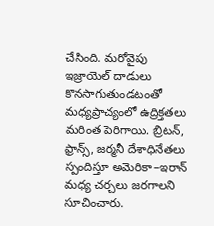చేసింది. మరోవైపు ఇజ్రాయెల్ దాడులు కొనసాగుతుండటంతో మధ్యప్రాచ్యంలో ఉద్రిక్తతలు మరింత పెరిగాయి. బ్రిటన్, ఫ్రాన్స్, జర్మనీ దేశాధినేతలు స్పందిస్తూ అమెరికా–ఇరాన్ మధ్య చర్చలు జరగాలని సూచించారు.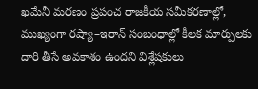ఖమేనీ మరణం ప్రపంచ రాజకీయ సమీకరణాల్లో, ముఖ్యంగా రష్యా–ఇరాన్ సంబంధాల్లో కీలక మార్పులకు దారి తీసే అవకాశం ఉందని విశ్లేషకులు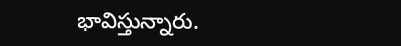భావిస్తున్నారు.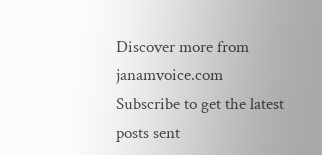Discover more from janamvoice.com
Subscribe to get the latest posts sent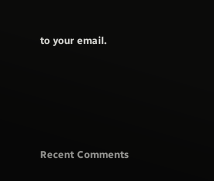to your email.





Recent Comments